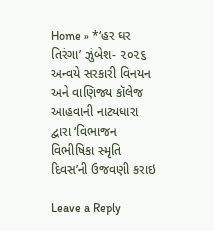Home » *‘હર ઘર તિરંગા’ ઝુંબેશ- ૨૦૨૬ અન્વયે સરકારી વિનયન અને વાણિજ્ય કૉલેજ આહવાની નાટ્યધારા દ્વારા ‘વિભાજન વિભીષિકા સ્મૃતિ દિવસ’ની ઉજવણી કરાઇ

Leave a Reply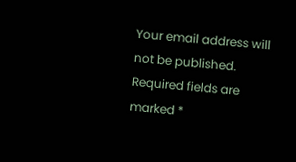Your email address will not be published. Required fields are marked *